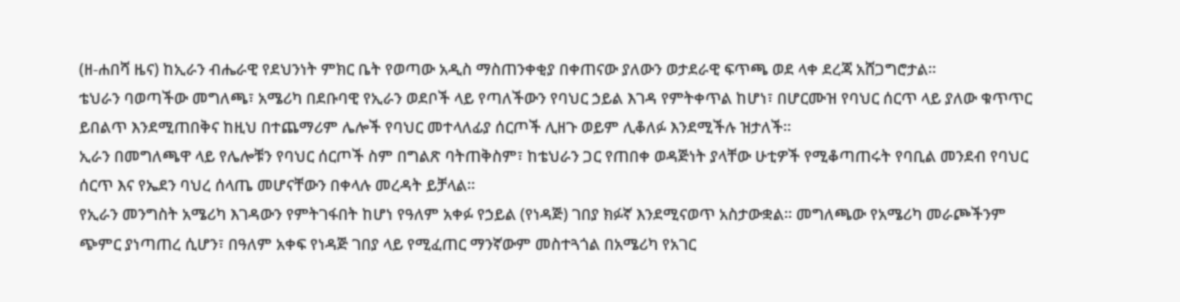(ዘ-ሐበሻ ዜና) ከኢራን ብሔራዊ የደህንነት ምክር ቤት የወጣው አዲስ ማስጠንቀቂያ በቀጠናው ያለውን ወታደራዊ ፍጥጫ ወደ ላቀ ደረጃ አሸጋግሮታል።
ቴህራን ባወጣችው መግለጫ፣ አሜሪካ በደቡባዊ የኢራን ወደቦች ላይ የጣለችውን የባህር ኃይል እገዳ የምትቀጥል ከሆነ፣ በሆርሙዝ የባህር ሰርጥ ላይ ያለው ቁጥጥር ይበልጥ እንደሚጠበቅና ከዚህ በተጨማሪም ሌሎች የባህር መተላለፊያ ሰርጦች ሊዘጉ ወይም ሊቆለፉ እንደሚችሉ ዝታለች።
ኢራን በመግለጫዋ ላይ የሌሎቹን የባህር ሰርጦች ስም በግልጽ ባትጠቅስም፣ ከቴህራን ጋር የጠበቀ ወዳጅነት ያላቸው ሁቲዎች የሚቆጣጠሩት የባቢል መንደብ የባህር ሰርጥ እና የኤደን ባህረ ሰላጤ መሆናቸውን በቀላሉ መረዳት ይቻላል።
የኢራን መንግስት አሜሪካ እገዳውን የምትገፋበት ከሆነ የዓለም አቀፉ የኃይል (የነዳጅ) ገበያ ክፉኛ እንደሚናወጥ አስታውቋል። መግለጫው የአሜሪካ መራጮችንም ጭምር ያነጣጠረ ሲሆን፣ በዓለም አቀፍ የነዳጅ ገበያ ላይ የሚፈጠር ማንኛውም መስተጓጎል በአሜሪካ የአገር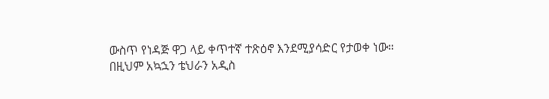ውስጥ የነዳጅ ዋጋ ላይ ቀጥተኛ ተጽዕኖ እንደሚያሳድር የታወቀ ነው።
በዚህም አኳኋን ቴህራን አዲስ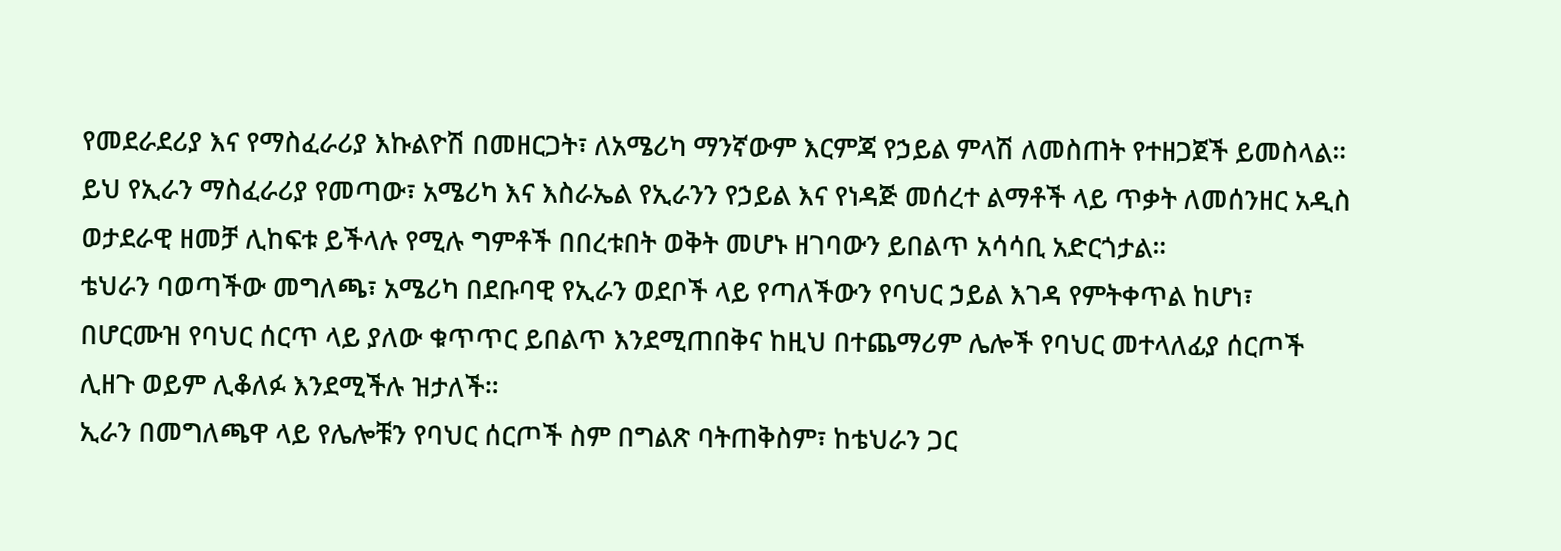የመደራደሪያ እና የማስፈራሪያ እኩልዮሽ በመዘርጋት፣ ለአሜሪካ ማንኛውም እርምጃ የኃይል ምላሽ ለመስጠት የተዘጋጀች ይመስላል።
ይህ የኢራን ማስፈራሪያ የመጣው፣ አሜሪካ እና እስራኤል የኢራንን የኃይል እና የነዳጅ መሰረተ ልማቶች ላይ ጥቃት ለመሰንዘር አዲስ ወታደራዊ ዘመቻ ሊከፍቱ ይችላሉ የሚሉ ግምቶች በበረቱበት ወቅት መሆኑ ዘገባውን ይበልጥ አሳሳቢ አድርጎታል።
ቴህራን ባወጣችው መግለጫ፣ አሜሪካ በደቡባዊ የኢራን ወደቦች ላይ የጣለችውን የባህር ኃይል እገዳ የምትቀጥል ከሆነ፣ በሆርሙዝ የባህር ሰርጥ ላይ ያለው ቁጥጥር ይበልጥ እንደሚጠበቅና ከዚህ በተጨማሪም ሌሎች የባህር መተላለፊያ ሰርጦች ሊዘጉ ወይም ሊቆለፉ እንደሚችሉ ዝታለች።
ኢራን በመግለጫዋ ላይ የሌሎቹን የባህር ሰርጦች ስም በግልጽ ባትጠቅስም፣ ከቴህራን ጋር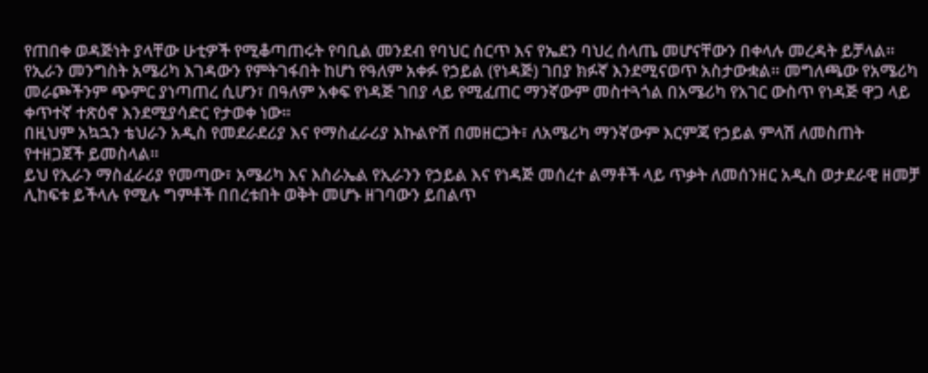የጠበቀ ወዳጅነት ያላቸው ሁቲዎች የሚቆጣጠሩት የባቢል መንደብ የባህር ሰርጥ እና የኤደን ባህረ ሰላጤ መሆናቸውን በቀላሉ መረዳት ይቻላል።
የኢራን መንግስት አሜሪካ እገዳውን የምትገፋበት ከሆነ የዓለም አቀፉ የኃይል (የነዳጅ) ገበያ ክፉኛ እንደሚናወጥ አስታውቋል። መግለጫው የአሜሪካ መራጮችንም ጭምር ያነጣጠረ ሲሆን፣ በዓለም አቀፍ የነዳጅ ገበያ ላይ የሚፈጠር ማንኛውም መስተጓጎል በአሜሪካ የአገር ውስጥ የነዳጅ ዋጋ ላይ ቀጥተኛ ተጽዕኖ እንደሚያሳድር የታወቀ ነው።
በዚህም አኳኋን ቴህራን አዲስ የመደራደሪያ እና የማስፈራሪያ እኩልዮሽ በመዘርጋት፣ ለአሜሪካ ማንኛውም እርምጃ የኃይል ምላሽ ለመስጠት የተዘጋጀች ይመስላል።
ይህ የኢራን ማስፈራሪያ የመጣው፣ አሜሪካ እና እስራኤል የኢራንን የኃይል እና የነዳጅ መሰረተ ልማቶች ላይ ጥቃት ለመሰንዘር አዲስ ወታደራዊ ዘመቻ ሊከፍቱ ይችላሉ የሚሉ ግምቶች በበረቱበት ወቅት መሆኑ ዘገባውን ይበልጥ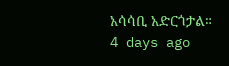አሳሳቢ አድርጎታል።
4 days ago